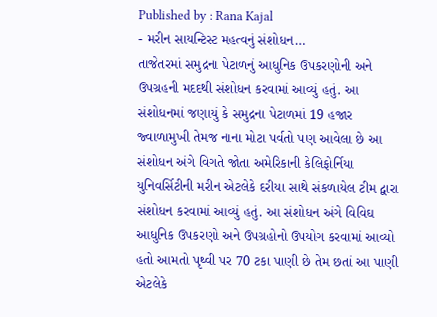Published by : Rana Kajal
- મરીન સાયન્ટિસ્ટ મહત્વનું સંશોધન…
તાજેતરમાં સમુદ્રના પેટાળનું આધુનિક ઉપકરણોની અને ઉપગ્રહની મદદથી સંશોધન કરવામાં આવ્યું હતું. આ સંશોધનમાં જણાયું કે સમુદ્રના પેટાળમાં 19 હજાર જ્વાળામુખી તેમજ નાના મોટા પર્વતો પણ આવેલા છે આ સંશોધન અંગે વિગતે જોતા અમેરિકાની કેલિફોર્નિયા યુનિવર્સિટીની મરીન એટલેકે દરીયા સાથે સંકળાયેલ ટીમ દ્વારા સંશોધન કરવામાં આવ્યું હતું. આ સંશોધન અંગે વિવિઘ આધુનિક ઉપકરણો અને ઉપગ્રહોનો ઉપયોગ કરવામાં આવ્યો હતો આમતો પૃથ્વી પર 70 ટકા પાણી છે તેમ છતાં આ પાણી એટલેકે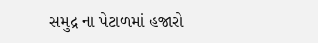સમુદ્ર ના પેટાળમાં હજારો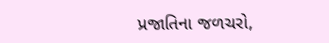પ્રજાતિના જળચરો,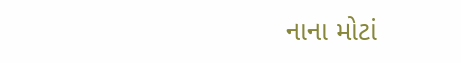નાના મોટાં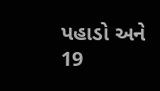પહાડો અને 19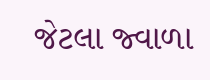જેટલા જ્વાળા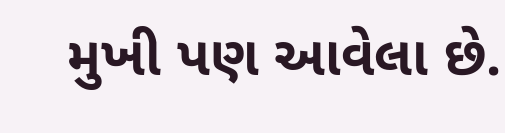મુખી પણ આવેલા છે.